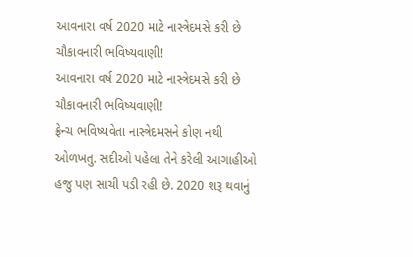આવનારા વર્ષ 2020 માટે નાસ્ત્રેદમસે કરી છે ચૌકાવનારી ભવિષ્યવાણી!
આવનારા વર્ષ 2020 માટે નાસ્ત્રેદમસે કરી છે ચૌકાવનારી ભવિષ્યવાણી!
ફ્રેન્ચ ભવિષ્યવેતા નાસ્ત્રેદમસને કોણ નથી ઓળખતુ. સદીઓ પહેલા તેને કરેલી આગાહીઓ હજુ પણ સાચી પડી રહી છે. 2020 શરૂ થવાનું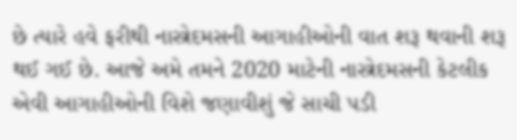છે ત્યારે હવે ફરીથી નાસ્ત્રેદમસની આગાહીઓની વાત શરૂ થવાની શરૂ થઈ ગઈ છે. આજે અમે તમને 2020 માટેની નાસ્ત્રેદમસની કેટલીક એવી આગાહીઓની વિશે જણાવીશું જે સાચી પડી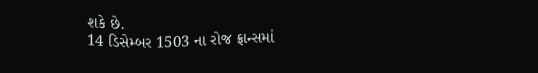શકે છે.
14 ડિસેમ્બર 1503 ના રોજ ફ્રાન્સમાં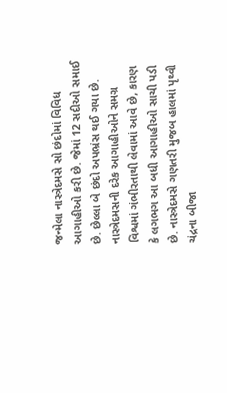જન્મેલા નાસ્ત્રેદમસે સો છંદોમાં વિવિધ આગાહીઓ કરી છે. જેમાં 12 સદીઓ સમાઈ છે. છેલ્લા બે છંદો અપભ્રંસ થઈ ગયા છે. નાસ્ત્રેદમસની દરેક આગાહીઓને સમગ્ર વિશ્વમાં ગંભીરતાથી લેવામાં આવે છે, કારણ કે લગભગ આ બધી આગાહીઓ સાચી પડી છે. નાસ્ત્રેદમસે ગણતરી મુજબ હાલમાં પૃથ્વી ચંદ્રના બીજા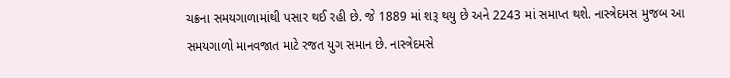ચક્રના સમયગાળામાંથી પસાર થઈ રહી છે. જે 1889 માં શરૂ થયુ છે અને 2243 માં સમાપ્ત થશે. નાસ્ત્રેદમસ મુજબ આ સમયગાળો માનવજાત માટે રજત યુગ સમાન છે. નાસ્ત્રેદમસે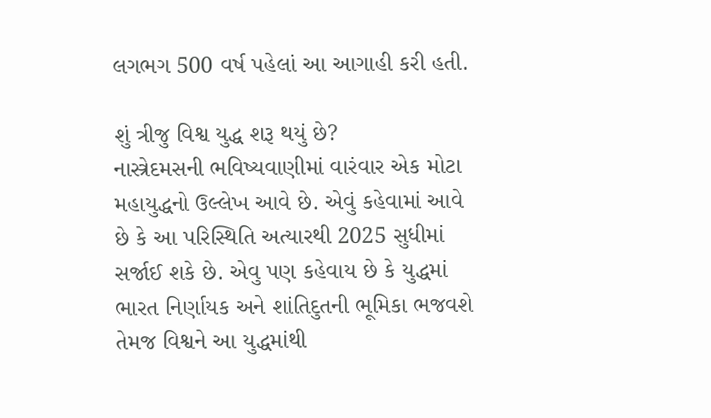લગભગ 500 વર્ષ પહેલાં આ આગાહી કરી હતી.

શું ત્રીજુ વિશ્વ યુદ્ધ શરૂ થયું છે?
નાસ્ત્રેદમસની ભવિષ્યવાણીમાં વારંવાર એક મોટા મહાયુદ્ધનો ઉલ્લેખ આવે છે. એવું કહેવામાં આવે છે કે આ પરિસ્થિતિ અત્યારથી 2025 સુધીમાં સર્જાઈ શકે છે. એવુ પણ કહેવાય છે કે યુદ્ધમાં ભારત નિર્ણાયક અને શાંતિદુતની ભૂમિકા ભજવશે તેમજ વિશ્વને આ યુદ્ધમાંથી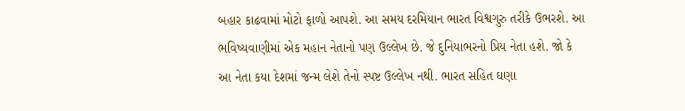બહાર કાઢવામાં મોટો ફાળો આપશે. આ સમય દરમિયાન ભારત વિશ્વગુરુ તરીકે ઉભરશે. આ ભવિષ્યવાણીમાં એક મહાન નેતાનો પણ ઉલ્લેખ છે. જે દુનિયાભરનો પ્રિય નેતા હશે. જો કે આ નેતા કયા દેશમાં જન્મ લેશે તેનો સ્પષ્ટ ઉલ્લેખ નથી. ભારત સહિત ઘણા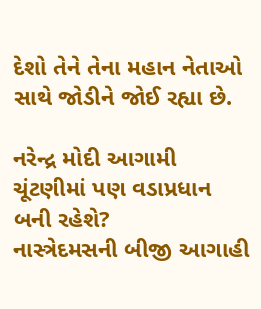દેશો તેને તેના મહાન નેતાઓ સાથે જોડીને જોઈ રહ્યા છે.

નરેન્દ્ર મોદી આગામી ચૂંટણીમાં પણ વડાપ્રધાન બની રહેશે?
નાસ્ત્રેદમસની બીજી આગાહી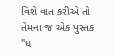વિશે વાત કરીએ તો તેમના જ એક પુસ્તક "ધ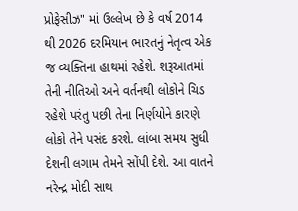પ્રોફેસીઝ" માં ઉલ્લેખ છે કે વર્ષ 2014 થી 2026 દરમિયાન ભારતનું નેતૃત્વ એક જ વ્યક્તિના હાથમાં રહેશે. શરૂઆતમાં તેની નીતિઓ અને વર્તનથી લોકોને ચિડ રહેશે પરંતુ પછી તેના નિર્ણયોને કારણે લોકો તેને પસંદ કરશે. લાંબા સમય સુધી દેશની લગામ તેમને સોંપી દેશે. આ વાતને નરેન્દ્ર મોદી સાથ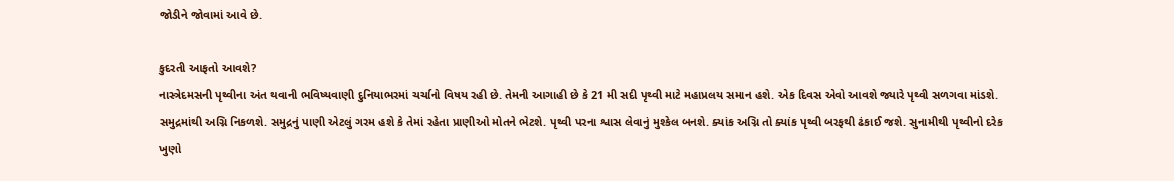જોડીને જોવામાં આવે છે.

કુદરતી આફતો આવશે?
નાસ્ત્રેદમસની પૃથ્વીના અંત થવાની ભવિષ્યવાણી દુનિયાભરમાં ચર્ચાનો વિષય રહી છે. તેમની આગાહી છે કે 21 મી સદી પૃથ્વી માટે મહાપ્રલય સમાન હશે. એક દિવસ એવો આવશે જ્યારે પૃથ્વી સળગવા માંડશે. સમુદ્રમાંથી અગ્નિ નિકળશે. સમુદ્રનું પાણી એટલું ગરમ હશે કે તેમાં રહેતા પ્રાણીઓ મોતને ભેટશે. પૃથ્વી પરના શ્વાસ લેવાનું મુશ્કેલ બનશે. ક્યાંક અગ્નિ તો ક્યાંક પૃથ્વી બરફથી ઢંકાઈ જશે. સુનામીથી પૃથ્વીનો દરેક ખુણો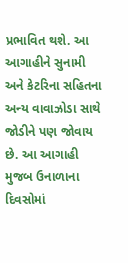પ્રભાવિત થશે. આ આગાહીને સુનામી અને કેટરિના સહિતના અન્ય વાવાઝોડા સાથે જોડીને પણ જોવાય છે. આ આગાહી મુજબ ઉનાળાના દિવસોમાં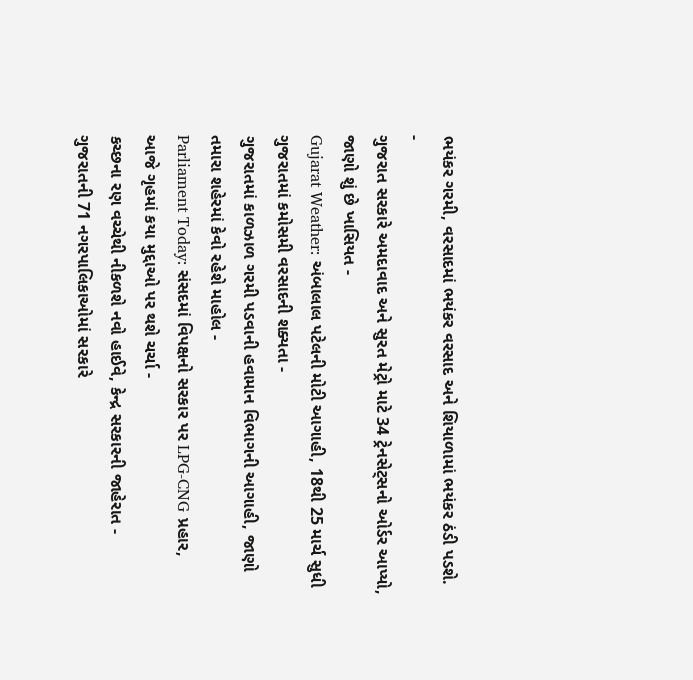ભયંકર ગરમી, વરસાદમાં ભયંકર વરસાદ અને શિયાળામાં ભયંકર ઠંડી પડશે.
-
ગુજરાત સરકારે અમદાવાદ અને સુરત મેટ્રો માટે 34 ટ્રેનસેટ્સનો ઓર્ડર આપ્યો, જાણો શું છે ખાસિયત -
Gujarat Weather: અંબાલાલ પટેલની મોટી આગાહી, 18થી 25 માર્ચ સુધી ગુજરાતમાં કમોસમી વરસાદની શક્યતા -
ગુજરાતમાં કાળઝાળ ગરમી પડવાની હવામાન વિભાગની આગાહી, જાણો તમારા શહેરમાં કેવો રહેશે માહોલ -
Parliament Today: સંસદમાં વિપક્ષનો સરકાર પર LPG-CNG પ્રહાર, આજે ગૃહમાં કયા મુદ્દાઓ પર થશે ચર્ચા -
કચ્છના રણ વચ્ચેથી નીકળશે નવો હાઈવે, કેન્દ્ર સરકારની જાહેરાત -
ગુજરાતની 71 નગરપાલિકાઓમાં સરકારે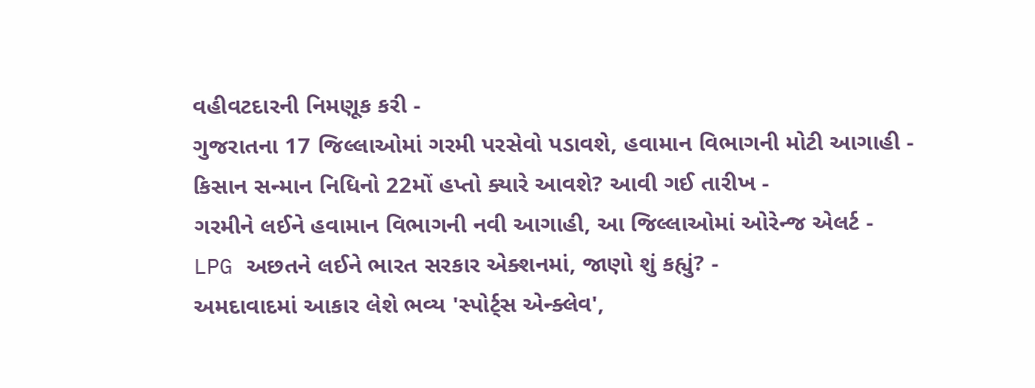વહીવટદારની નિમણૂક કરી -
ગુજરાતના 17 જિલ્લાઓમાં ગરમી પરસેવો પડાવશે, હવામાન વિભાગની મોટી આગાહી -
કિસાન સન્માન નિધિનો 22મોં હપ્તો ક્યારે આવશે? આવી ગઈ તારીખ -
ગરમીને લઈને હવામાન વિભાગની નવી આગાહી, આ જિલ્લાઓમાં ઓરેન્જ એલર્ટ -
LPG અછતને લઈને ભારત સરકાર એક્શનમાં, જાણો શું કહ્યું? -
અમદાવાદમાં આકાર લેશે ભવ્ય 'સ્પોર્ટ્સ એન્ક્લેવ',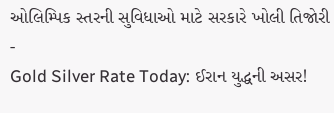ઓલિમ્પિક સ્તરની સુવિધાઓ માટે સરકારે ખોલી તિજોરી -
Gold Silver Rate Today: ઈરાન યુદ્ધની અસર!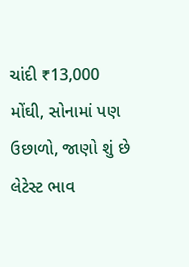ચાંદી ₹13,000 મોંઘી, સોનામાં પણ ઉછાળો, જાણો શું છે લેટેસ્ટ ભાવ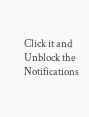Click it and Unblock the Notifications